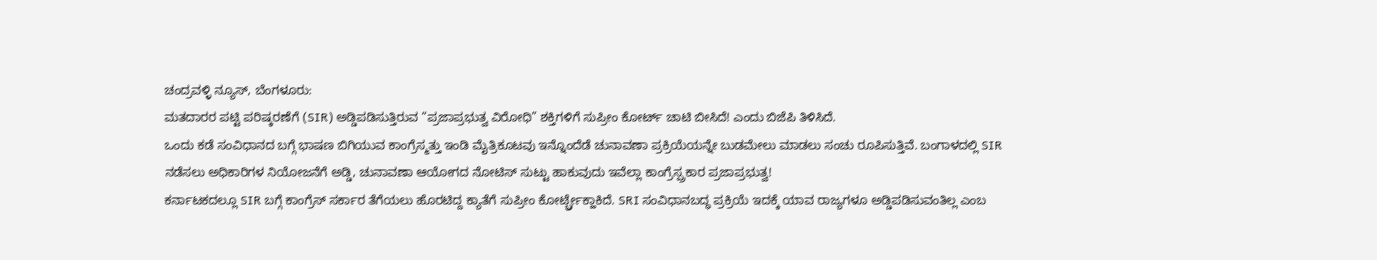ಚಂದ್ರವಳ್ಳಿ ನ್ಯೂಸ್, ಬೆಂಗಳೂರು:
ಮತದಾರರ ಪಟ್ಟಿ ಪರಿಷ್ಕರಣೆಗೆ (SIR) ಅಡ್ಡಿಪಡಿಸುತ್ತಿರುವ “ಪ್ರಜಾಪ್ರಭುತ್ವ ವಿರೋಧಿ” ಶಕ್ತಿಗಳಿಗೆ ಸುಪ್ರೀಂ ಕೋರ್ಟ್ ಚಾಟಿ ಬೀಸಿದೆ! ಎಂದು ಬಿಜೆಪಿ ತಿಳಿಸಿದೆ.
ಒಂದು ಕಡೆ ಸಂವಿಧಾನದ ಬಗ್ಗೆ ಭಾಷಣ ಬಿಗಿಯುವ ಕಾಂಗ್ರೆಸ್ಮತ್ತು ಇಂಡಿ ಮೈತ್ರಿಕೂಟವು ಇನ್ನೊಂದೆಡೆ ಚುನಾವಣಾ ಪ್ರಕ್ರಿಯೆಯನ್ನೇ ಬುಡಮೇಲು ಮಾಡಲು ಸಂಚು ರೂಪಿಸುತ್ತಿವೆ. ಬಂಗಾಳದಲ್ಲಿ SIR ನಡೆಸಲು ಅಧಿಕಾರಿಗಳ ನಿಯೋಜನೆಗೆ ಅಡ್ಡಿ, ಚುನಾವಣಾ ಆಯೋಗದ ನೋಟಿಸ್ ಸುಟ್ಟು ಹಾಕುವುದು ಇವೆಲ್ಲಾ ಕಾಂಗ್ರೆಸ್ಪ್ರಕಾರ ಪ್ರಜಾಪ್ರಭುತ್ವ!
ಕರ್ನಾಟಕದಲ್ಲೂ SIR ಬಗ್ಗೆ ಕಾಂಗ್ರೆಸ್ ಸರ್ಕಾರ ತೆಗೆಯಲು ಹೊರಟಿದ್ದ ಕ್ಯಾತೆಗೆ ಸುಪ್ರೀಂ ಕೋರ್ಟ್ಬ್ರೇಕ್ಹಾಕಿದೆ. SRI ಸಂವಿಧಾನಬದ್ಧ ಪ್ರಕ್ರಿಯೆ ಇದಕ್ಕೆ ಯಾವ ರಾಜ್ಯಗಳೂ ಅಡ್ಡಿಪಡಿಸುವಂತಿಲ್ಲ ಎಂಬ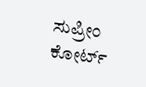ಸುಪ್ರೀಂ ಕೋರ್ಟ್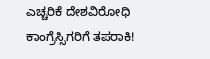ಎಚ್ಚರಿಕೆ ದೇಶವಿರೋಧಿ ಕಾಂಗ್ರೆಸ್ಸಿಗರಿಗೆ ತಪರಾಕಿ!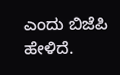ಎಂದು ಬಿಜೆಪಿ ಹೇಳಿದೆ.